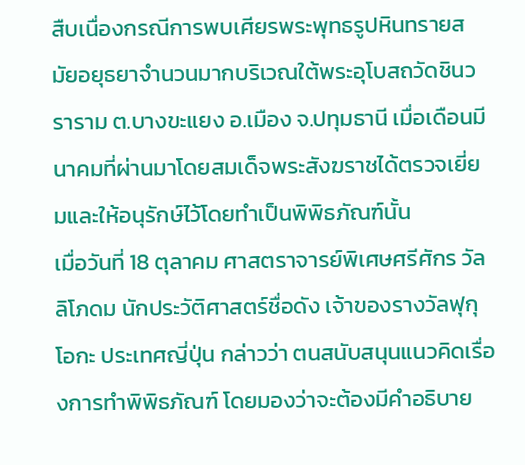สืบเนื่องกรณีการพบเศียรพระพุทธรูปหินทรายสมัยอยุธยาจำนวนมากบริเวณใต้พระอุโบสถวัดชินวราราม ต.บางขะแยง อ.เมือง จ.ปทุมธานี เมื่อเดือนมีนาคมที่ผ่านมาโดยสมเด็จพระสังฆราชได้ตรวจเยี่ยมและให้อนุรักษ์ไว้โดยทำเป็นพิพิธภัณฑ์นั้น
เมื่อวันที่ 18 ตุลาคม ศาสตราจารย์พิเศษศรีศักร วัลลิโภดม นักประวัติศาสตร์ชื่อดัง เจ้าของรางวัลฟุกุโอกะ ประเทศญี่ปุ่น กล่าวว่า ตนสนับสนุนแนวคิดเรื่องการทำพิพิธภัณฑ์ โดยมองว่าจะต้องมีคำอธิบาย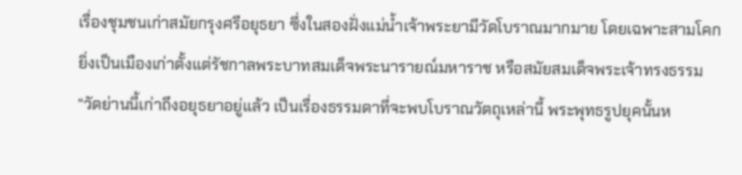เรื่องชุมชนเก่าสมัยกรุงศรีอยุธยา ซึ่งในสองฝั่งแม่น้ำเจ้าพระยามีวัดโบราณมากมาย โดยเฉพาะสามโคก ยิ่งเป็นเมืองเก่าตั้งแต่รัชกาลพระบาทสมเด็จพระนารายณ์มหาราช หรือสมัยสมเด็จพระเจ้าทรงธรรม
“วัดย่านนี้เก่าถึงอยุธยาอยู่แล้ว เป็นเรื่องธรรมดาที่จะพบโบราณวัตถุเหล่านี้ พระพุทธรูปยุคนั้นห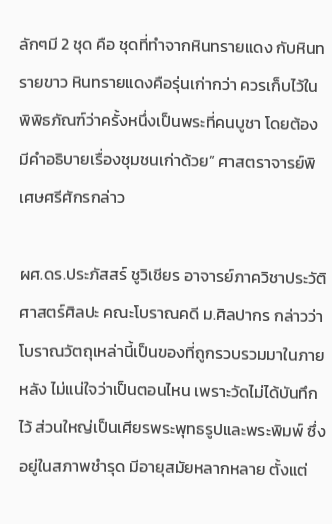ลักๆมี 2 ชุด คือ ชุดที่ทำจากหินทรายแดง กับหินทรายขาว หินทรายแดงคือรุ่นเก่ากว่า ควรเก็บไว้ในพิพิธภัณฑ์ว่าครั้งหนึ่งเป็นพระที่คนบูชา โดยต้องมีคำอธิบายเรื่องชุมชนเก่าด้วย” ศาสตราจารย์พิเศษศรีศักรกล่าว

ผศ.ดร.ประภัสสร์ ชูวิเชียร อาจารย์ภาควิชาประวัติศาสตร์ศิลปะ คณะโบราณคดี ม.ศิลปากร กล่าวว่า โบราณวัตถุเหล่านี้เป็นของที่ถูกรวบรวมมาในภายหลัง ไม่แน่ใจว่าเป็นตอนไหน เพราะวัดไม่ได้บันทึกไว้ ส่วนใหญ่เป็นเศียรพระพุทธรูปและพระพิมพ์ ซึ่งอยู่ในสภาพชำรุด มีอายุสมัยหลากหลาย ตั้งแต่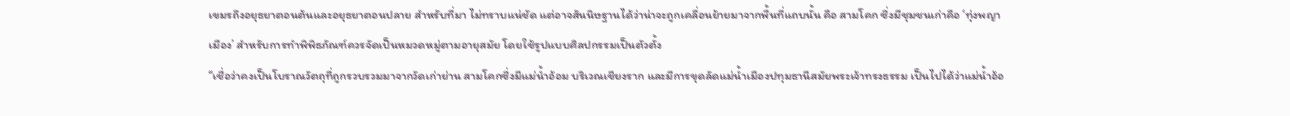เขมรถึงอยุธยาตอนต้นและอยุธยาตอนปลาย สำหรับที่มา ไม่ทราบแน่ชัด แต่อาจสันนิษฐานได้ว่าน่าจะถูกเคลื่อนย้ายมาจากพื้นที่แถบนั้น คือ สามโคก ซึ่งมีชุมชนเก่าคือ ‘ทุ่งพญาเมือง’ สำหรับการทำพิพิธภัณฑ์ควรจัดเป็นหมวดหมู่ตามอายุสมัย โดยใช้รูปแบบศิลปกรรมเป็นตัวตั้ง
“เชื่อว่าคงเป็นโบราณวัตถุที่ถูกรวบรวมมาจากวัดเก่าย่าน สามโคกซึ่งมีแม่น้ำอ้อม บริเวณเชียงราก และมีการขุดลัดแม่น้ำเมืองปทุมธานีสมัยพระเจ้าทรงธรรม เป็นไปได้ว่าแม่น้ำอ้อ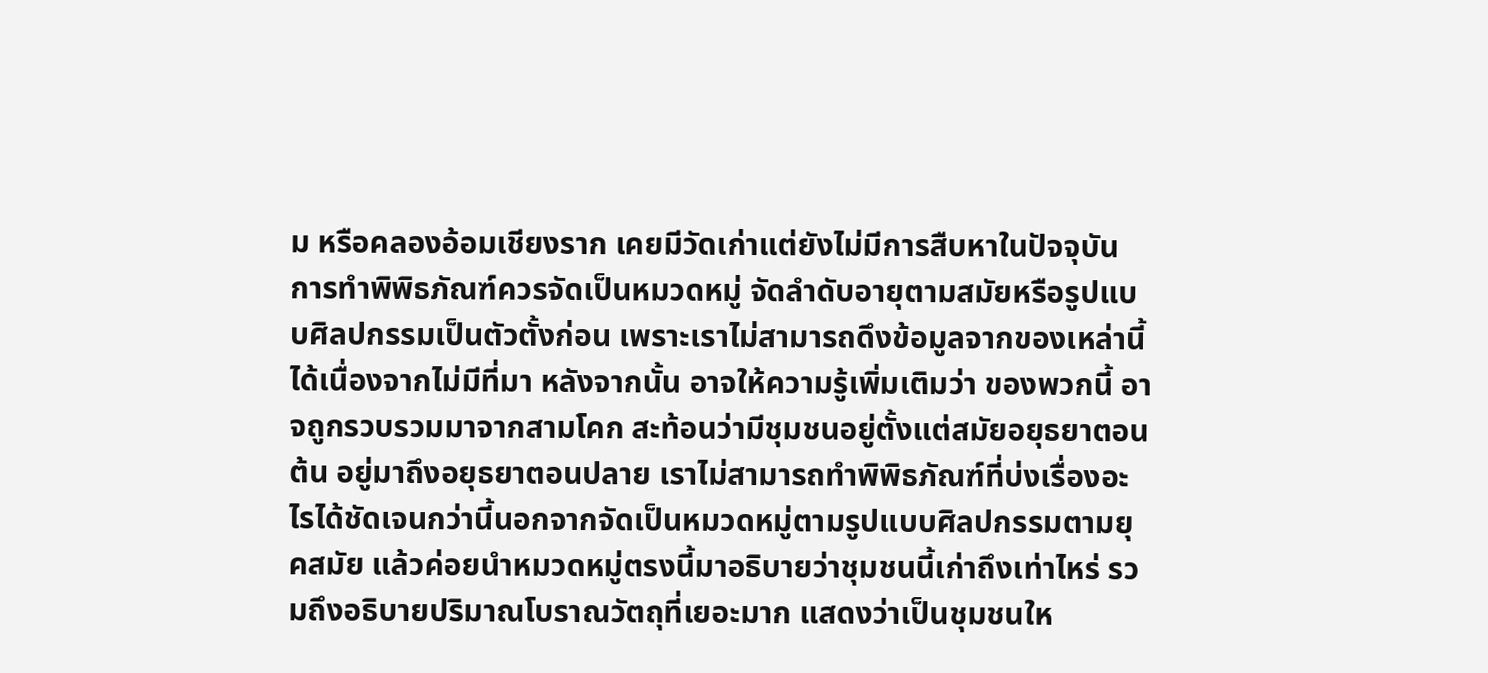ม หรือคลองอ้อมเชียงราก เคยมีวัดเก่าแต่ยังไม่มีการสืบหาในปัจจุบัน การทำพิพิธภัณฑ์ควรจัดเป็นหมวดหมู่ จัดลำดับอายุตามสมัยหรือรูปแบบศิลปกรรมเป็นตัวตั้งก่อน เพราะเราไม่สามารถดึงข้อมูลจากของเหล่านี้ได้เนื่องจากไม่มีที่มา หลังจากนั้น อาจให้ความรู้เพิ่มเติมว่า ของพวกนี้ อาจถูกรวบรวมมาจากสามโคก สะท้อนว่ามีชุมชนอยู่ตั้งแต่สมัยอยุธยาตอนต้น อยู่มาถึงอยุธยาตอนปลาย เราไม่สามารถทำพิพิธภัณฑ์ที่บ่งเรื่องอะไรได้ชัดเจนกว่านี้นอกจากจัดเป็นหมวดหมู่ตามรูปแบบศิลปกรรมตามยุคสมัย แล้วค่อยนำหมวดหมู่ตรงนี้มาอธิบายว่าชุมชนนี้เก่าถึงเท่าไหร่ รวมถึงอธิบายปริมาณโบราณวัตถุที่เยอะมาก แสดงว่าเป็นชุมชนให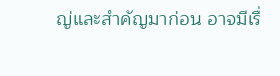ญ่และสำคัญมาก่อน อาจมีเรื่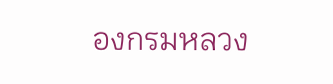องกรมหลวง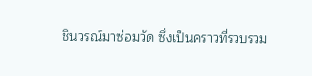ชินวรณ์มาซ่อมวัด ซึ่งเป็นคราวที่รวบรวม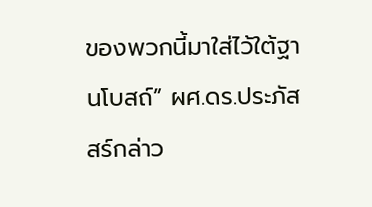ของพวกนี้มาใส่ไว้ใต้ฐานโบสถ์” ผศ.ดร.ประภัสสร์กล่าว